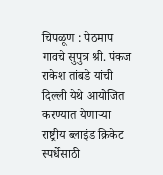चिपळूण : पेठमाप गावचे सुपुत्र श्री. पंकज राकेश तांबडे यांची दिल्ली येथे आयोजित करण्यात येणाऱ्या राष्ट्रीय ब्लाइंड क्रिकेट स्पर्धेसाठी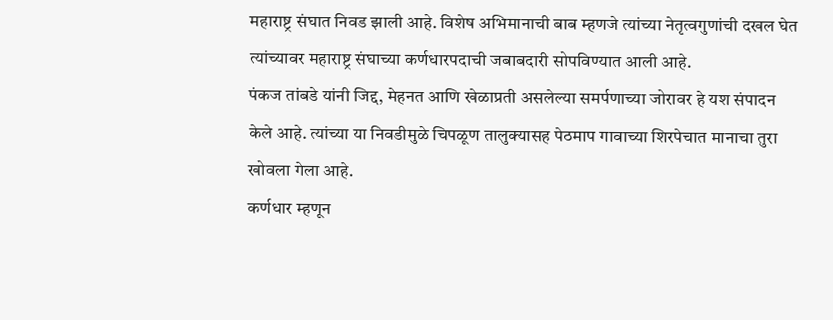महाराष्ट्र संघात निवड झाली आहे. विशेष अभिमानाची बाब म्हणजे त्यांच्या नेतृत्वगुणांची दखल घेत त्यांच्यावर महाराष्ट्र संघाच्या कर्णधारपदाची जबाबदारी सोपविण्यात आली आहे.
पंकज तांबडे यांनी जिद्द, मेहनत आणि खेळाप्रती असलेल्या समर्पणाच्या जोरावर हे यश संपादन केले आहे. त्यांच्या या निवडीमुळे चिपळूण तालुक्यासह पेठमाप गावाच्या शिरपेचात मानाचा तुरा खोवला गेला आहे.
कर्णधार म्हणून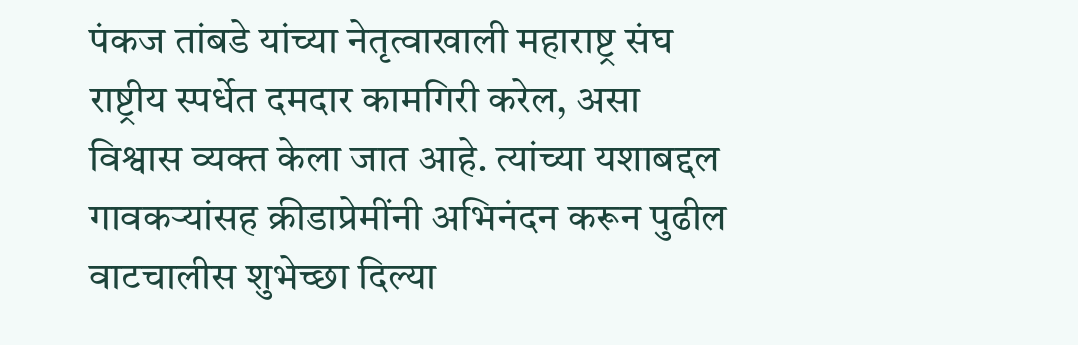पंकज तांबडे यांच्या नेतृत्वाखाली महाराष्ट्र संघ राष्ट्रीय स्पर्धेत दमदार कामगिरी करेल, असा विश्वास व्यक्त केला जात आहे. त्यांच्या यशाबद्दल गावकऱ्यांसह क्रीडाप्रेमींनी अभिनंदन करून पुढील वाटचालीस शुभेच्छा दिल्या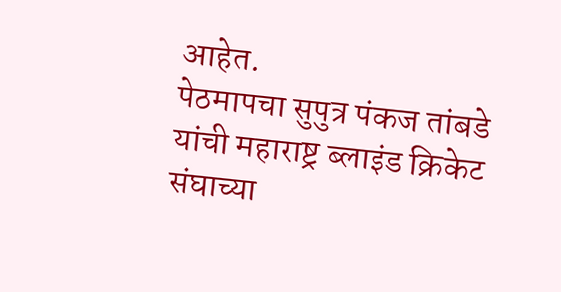आहेत.
पेठमापचा सुपुत्र पंकज तांबडे यांची महाराष्ट्र ब्लाइंड क्रिकेट संघाच्या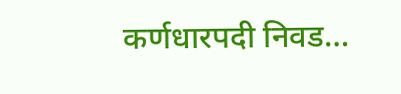कर्णधारपदी निवड…